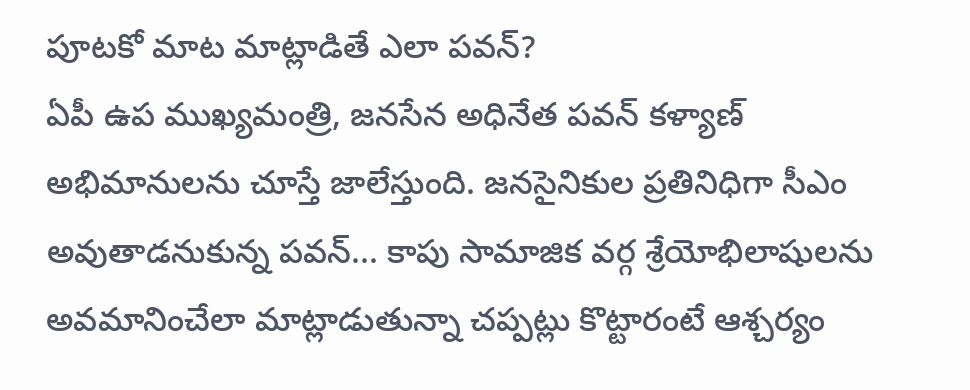పూటకో మాట మాట్లాడితే ఎలా పవన్?
ఏపీ ఉప ముఖ్యమంత్రి, జనసేన అధినేత పవన్ కళ్యాణ్ అభిమానులను చూస్తే జాలేస్తుంది. జనసైనికుల ప్రతినిధిగా సీఎం అవుతాడనుకున్న పవన్... కాపు సామాజిక వర్గ శ్రేయోభిలాషులను అవమానించేలా మాట్లాడుతున్నా చప్పట్లు కొట్టారంటే ఆశ్చర్యం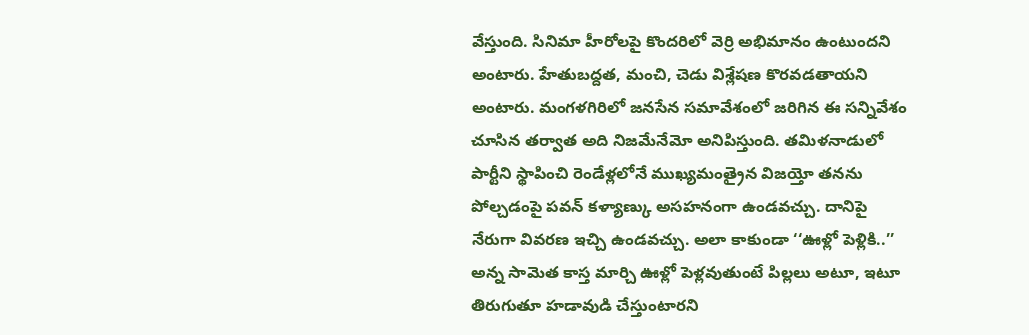వేస్తుంది. సినిమా హీరోలపై కొందరిలో వెర్రి అభిమానం ఉంటుందని అంటారు. హేతుబద్దత, మంచి, చెడు విశ్లేషణ కొరవడతాయని అంటారు. మంగళగిరిలో జనసేన సమావేశంలో జరిగిన ఈ సన్నివేశం చూసిన తర్వాత అది నిజమేనేమో అనిపిస్తుంది. తమిళనాడులో పార్టీని స్థాపించి రెండేళ్లలోనే ముఖ్యమంత్రైన విజయ్తో తనను పోల్చడంపై పవన్ కళ్యాణ్కు అసహనంగా ఉండవచ్చు. దానిపై నేరుగా వివరణ ఇచ్చి ఉండవచ్చు. అలా కాకుండా ‘‘ఊళ్లో పెళ్లికి..’’ అన్న సామెత కాస్త మార్చి ఊళ్లో పెళ్లవుతుంటే పిల్లలు అటూ, ఇటూ తిరుగుతూ హడావుడి చేస్తుంటారని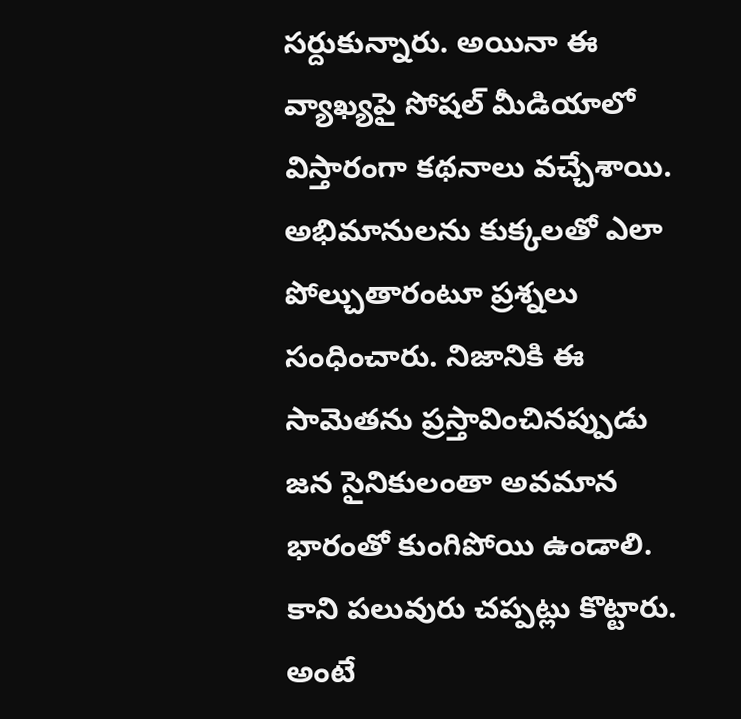సర్దుకున్నారు. అయినా ఈ వ్యాఖ్యపై సోషల్ మీడియాలో విస్తారంగా కథనాలు వచ్చేశాయి. అభిమానులను కుక్కలతో ఎలా పోల్చుతారంటూ ప్రశ్నలు సంధించారు. నిజానికి ఈ సామెతను ప్రస్తావించినప్పుడు జన సైనికులంతా అవమాన భారంతో కుంగిపోయి ఉండాలి. కాని పలువురు చప్పట్లు కొట్టారు. అంటే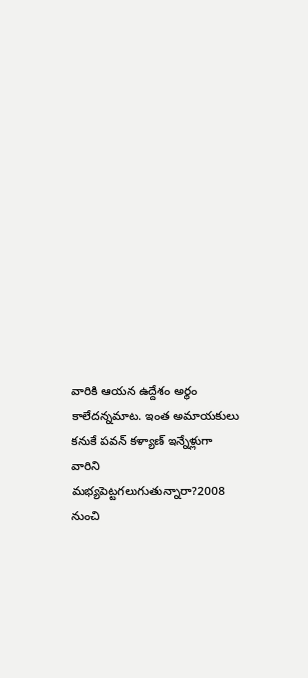వారికి ఆయన ఉద్దేశం అర్థం కాలేదన్నమాట. ఇంత అమాయకులు కనుకే పవన్ కళ్యాణ్ ఇన్నేళ్లుగా వారిని మభ్యపెట్టగలుగుతున్నారా?2008 నుంచి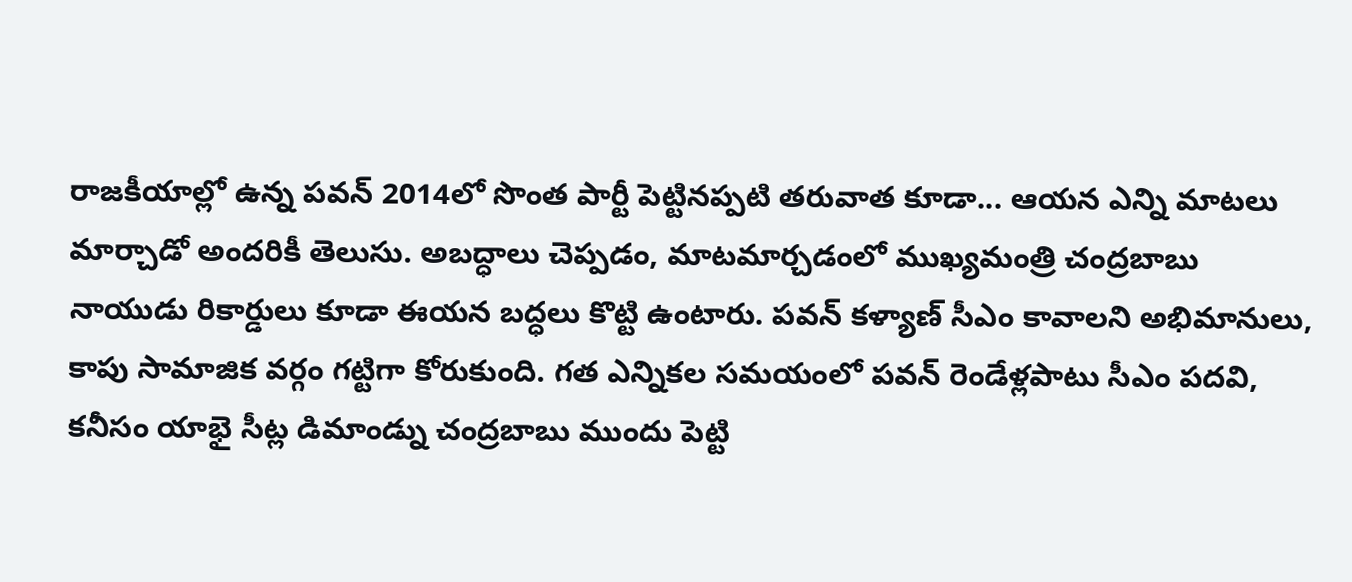రాజకీయాల్లో ఉన్న పవన్ 2014లో సొంత పార్టీ పెట్టినప్పటి తరువాత కూడా... ఆయన ఎన్ని మాటలు మార్చాడో అందరికీ తెలుసు. అబద్ధాలు చెప్పడం, మాటమార్చడంలో ముఖ్యమంత్రి చంద్రబాబు నాయుడు రికార్డులు కూడా ఈయన బద్ధలు కొట్టి ఉంటారు. పవన్ కళ్యాణ్ సీఎం కావాలని అభిమానులు, కాపు సామాజిక వర్గం గట్టిగా కోరుకుంది. గత ఎన్నికల సమయంలో పవన్ రెండేళ్లపాటు సీఎం పదవి, కనీసం యాభై సీట్ల డిమాండ్ను చంద్రబాబు ముందు పెట్టి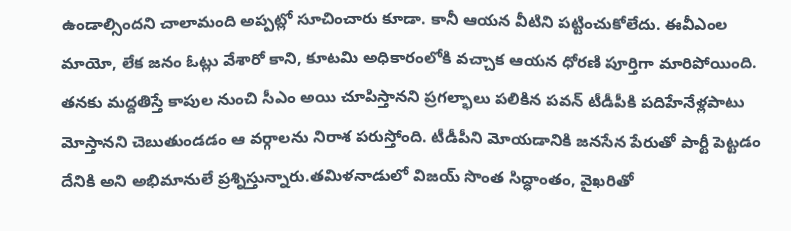ఉండాల్సిందని చాలామంది అప్పట్లో సూచించారు కూడా. కానీ ఆయన వీటిని పట్టించుకోలేదు. ఈవీఎంల మాయో, లేక జనం ఓట్లు వేశారో కాని, కూటమి అధికారంలోకి వచ్చాక ఆయన ధోరణి పూర్తిగా మారిపోయింది. తనకు మద్దతిస్తే కాపుల నుంచి సీఎం అయి చూపిస్తానని ప్రగల్భాలు పలికిన పవన్ టీడీపీకి పదిహేనేళ్లపాటు మోస్తానని చెబుతుండడం ఆ వర్గాలను నిరాశ పరుస్తోంది. టీడీపీని మోయడానికి జనసేన పేరుతో పార్టీ పెట్టడం దేనికి అని అభిమానులే ప్రశ్నిస్తున్నారు.తమిళనాడులో విజయ్ సొంత సిద్ధాంతం, వైఖరితో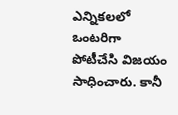ఎన్నికలలో ఒంటరిగా పోటీచేసి విజయం సాధించారు. కానీ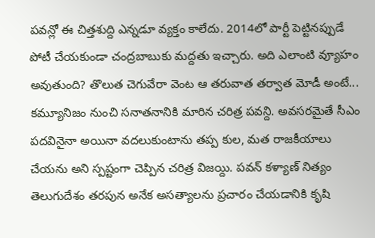పవన్లో ఈ చిత్తశుద్ది ఎన్నడూ వ్యక్తం కాలేదు. 2014లో పార్టీ పెట్టినప్పుడే పోటీ చేయకుండా చంద్రబాబుకు మద్దతు ఇచ్చారు. అది ఎలాంటి వ్యూహం అవుతుంది? తొలుత చెగువేరా వెంట ఆ తరువాత తర్వాత మోడీ అంటే... కమ్యూనిజం నుంచి సనాతనానికి మారిన చరిత్ర పవన్ది. అవసరమైతే సీఎం పదవినైనా అయినా వదలుకుంటాను తప్ప కుల, మత రాజకీయాలు చేయను అని స్పష్టంగా చెప్పిన చరిత్ర విజయ్ది. పవన్ కళ్యాణ్ నిత్యం తెలుగుదేశం తరపున అనేక అసత్యాలను ప్రచారం చేయడానికి కృషి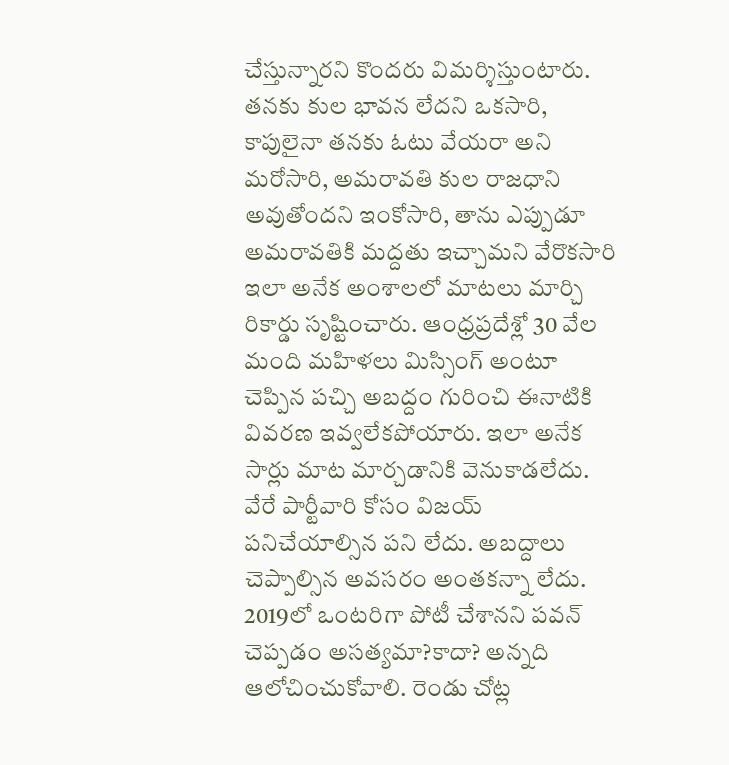చేస్తున్నారని కొందరు విమర్శిస్తుంటారు. తనకు కుల భావన లేదని ఒకసారి, కాపులైనా తనకు ఓటు వేయరా అని మరోసారి, అమరావతి కుల రాజధాని అవుతోందని ఇంకోసారి, తాను ఎప్పుడూ అమరావతికి మద్దతు ఇచ్చామని వేరొకసారి ఇలా అనేక అంశాలలో మాటలు మార్చి రికార్డు సృష్టించారు. ఆంధ్రప్రదేశ్లో 30 వేల మంది మహిళలు మిస్సింగ్ అంటూ చెప్పిన పచ్చి అబద్దం గురించి ఈనాటికి వివరణ ఇవ్వలేకపోయారు. ఇలా అనేక సార్లు మాట మార్చడానికి వెనుకాడలేదు. వేరే పార్టీవారి కోసం విజయ్ పనిచేయాల్సిన పని లేదు. అబద్దాలు చెప్పాల్సిన అవసరం అంతకన్నా లేదు. 2019లో ఒంటరిగా పోటీ చేశానని పవన్ చెప్పడం అసత్యమా?కాదా? అన్నది ఆలోచించుకోవాలి. రెండు చోట్ల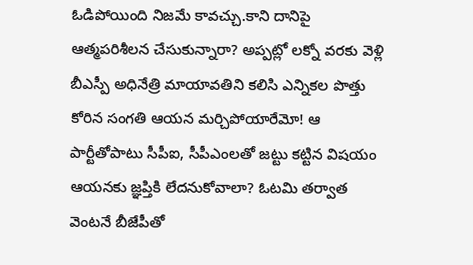ఓడిపోయింది నిజమే కావచ్చు.కాని దానిపై ఆత్మపరిశీలన చేసుకున్నారా? అప్పట్లో లక్నో వరకు వెళ్లి బీఎస్పీ అధినేత్రి మాయావతిని కలిసి ఎన్నికల పొత్తు కోరిన సంగతి ఆయన మర్చిపోయారేమో! ఆ పార్టీతోపాటు సీపీఐ, సీపీఎంలతో జట్టు కట్టిన విషయం ఆయనకు జ్ఞప్తికి లేదనుకోవాలా? ఓటమి తర్వాత వెంటనే బీజేపీతో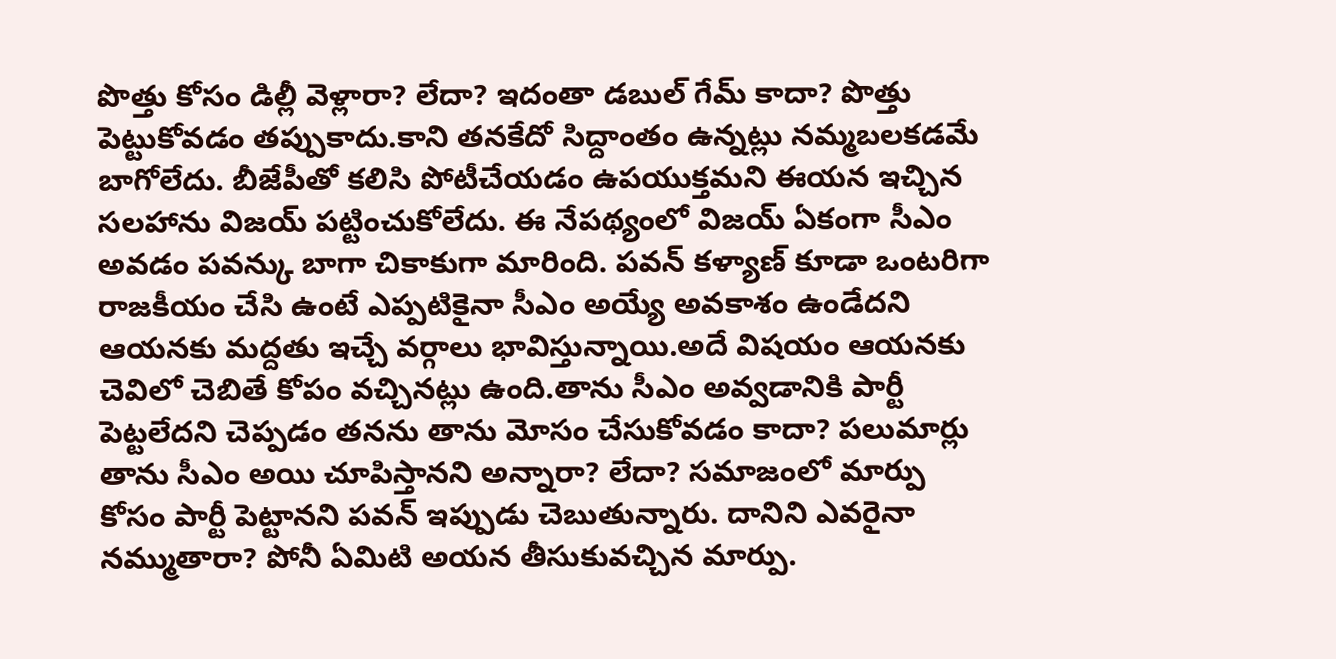పొత్తు కోసం డిల్లీ వెళ్లారా? లేదా? ఇదంతా డబుల్ గేమ్ కాదా? పొత్తు పెట్టుకోవడం తప్పుకాదు.కాని తనకేదో సిద్దాంతం ఉన్నట్లు నమ్మబలకడమే బాగోలేదు. బీజేపీతో కలిసి పోటీచేయడం ఉపయుక్తమని ఈయన ఇచ్చిన సలహాను విజయ్ పట్టించుకోలేదు. ఈ నేపథ్యంలో విజయ్ ఏకంగా సీఎం అవడం పవన్కు బాగా చికాకుగా మారింది. పవన్ కళ్యాణ్ కూడా ఒంటరిగా రాజకీయం చేసి ఉంటే ఎప్పటికైనా సీఎం అయ్యే అవకాశం ఉండేదని ఆయనకు మద్దతు ఇచ్చే వర్గాలు భావిస్తున్నాయి.అదే విషయం ఆయనకు చెవిలో చెబితే కోపం వచ్చినట్లు ఉంది.తాను సీఎం అవ్వడానికి పార్టీ పెట్టలేదని చెప్పడం తనను తాను మోసం చేసుకోవడం కాదా? పలుమార్లు తాను సీఎం అయి చూపిస్తానని అన్నారా? లేదా? సమాజంలో మార్పు కోసం పార్టీ పెట్టానని పవన్ ఇప్పుడు చెబుతున్నారు. దానిని ఎవరైనా నమ్ముతారా? పోనీ ఏమిటి అయన తీసుకువచ్చిన మార్పు.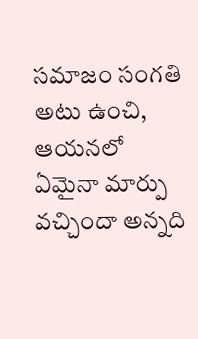సమాజం సంగతి అటు ఉంచి, ఆయనలో ఏమైనా మార్పు వచ్చిందా అన్నది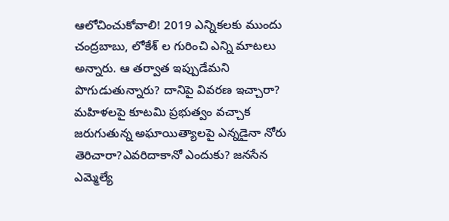ఆలోచించుకోవాలి! 2019 ఎన్నికలకు ముందు చంద్రబాబు, లోకేశ్ ల గురించి ఎన్ని మాటలు అన్నారు. ఆ తర్వాత ఇప్పుడేమని పొగుడుతున్నారు? దానిపై వివరణ ఇచ్చారా? మహిళలపై కూటమి ప్రభుత్వం వచ్చాక జరుగుతున్న అఘాయిత్యాలపై ఎన్నడైనా నోరు తెరిచారా?ఎవరిదాకానో ఎందుకు? జనసేన ఎమ్మెల్యే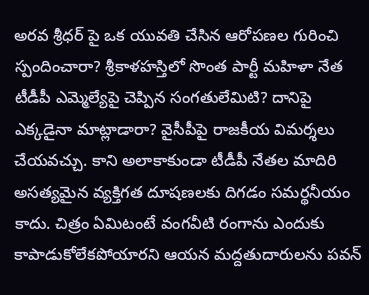అరవ శ్రీధర్ పై ఒక యువతి చేసిన ఆరోపణల గురించి స్పందించారా? శ్రీకాళహస్తిలో సొంత పార్టీ మహిళా నేత టీడీపీ ఎమ్మెల్యేపై చెప్పిన సంగతులేమిటి? దానిపై ఎక్కడైనా మాట్లాడారా? వైసీపీపై రాజకీయ విమర్శలు చేయవచ్చు. కాని అలాకాకుండా టీడీపీ నేతల మాదిరి అసత్యమైన వ్యక్తిగత దూషణలకు దిగడం సమర్థనీయం కాదు. చిత్రం ఏమిటంటే వంగవీటి రంగాను ఎందుకు కాపాడుకోలేకపోయారని ఆయన మద్దతుదారులను పవన్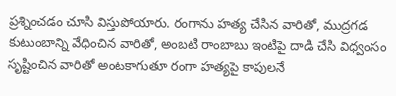ప్రశ్నించడం చూసి విస్తుపోయారు. రంగాను హత్య చేసిన వారితో, ముద్రగడ కుటుంబాన్ని వేధించిన వారితో, అంబటి రాంబాబు ఇంటిపై దాడి చేసి విధ్వంసం సృష్టించిన వారితో అంటకాగుతూ రంగా హత్యపై కాపులనే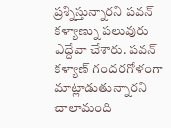ప్రశ్నిస్తున్నారని పవన్ కళ్యాణ్ను పలువురు ఎద్దేవా చేశారు. పవన్ కళ్యాణ్ గందరగోళంగా మాట్లాడుతున్నారని చాలామంది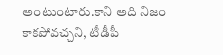అంటుంటారు.కాని అది నిజం కాకపోవచ్చని, టీడీపీ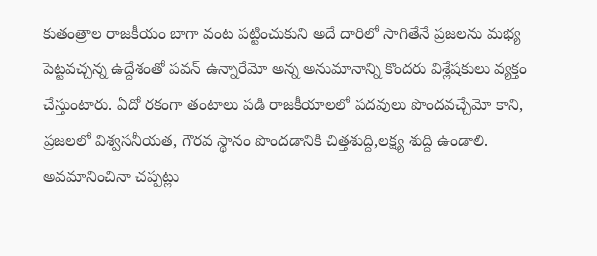కుతంత్రాల రాజకీయం బాగా వంట పట్టించుకుని అదే దారిలో సాగితేనే ప్రజలను మభ్య పెట్టవచ్చన్న ఉద్దేశంతో పవన్ ఉన్నారేమో అన్న అనుమానాన్ని కొందరు విశ్లేషకులు వ్యక్తం చేస్తుంటారు. ఏదో రకంగా తంటాలు పడి రాజకీయాలలో పదవులు పొందవచ్చేమో కాని, ప్రజలలో విశ్వసనీయత, గౌరవ స్థానం పొందడానికి చిత్తశుద్ది,లక్ష్య శుద్ది ఉండాలి. అవమానించినా చప్పట్లు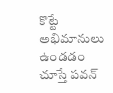కొట్టే అభిమానులు ఉండడం చూస్తే పవన్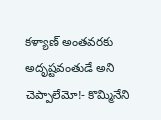కళ్యాణ్ అంతవరకు అదృష్టవంతుడే అని చెప్పాలేమో!- కొమ్మినేని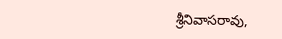శ్రీనివాసరావు,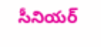సీనియర్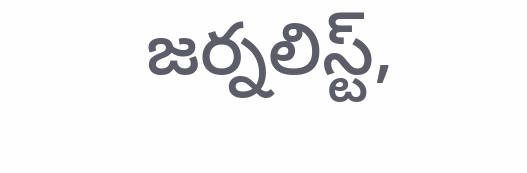జర్నలిస్ట్,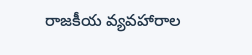రాజకీయ వ్యవహారాల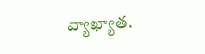వ్యాఖ్యాత.